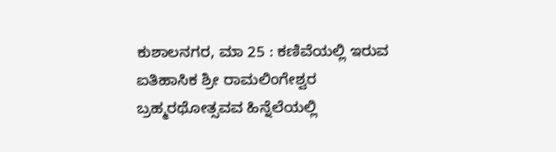ಕುಶಾಲನಗರ, ಮಾ 25 : ಕಣಿವೆಯಲ್ಲಿ ಇರುವ ಐತಿಹಾಸಿಕ ಶ್ರೀ ರಾಮಲಿಂಗೇಶ್ವರ ಬ್ರಹ್ಮರಥೋತ್ಸವವ ಹಿನ್ನೆಲೆಯಲ್ಲಿ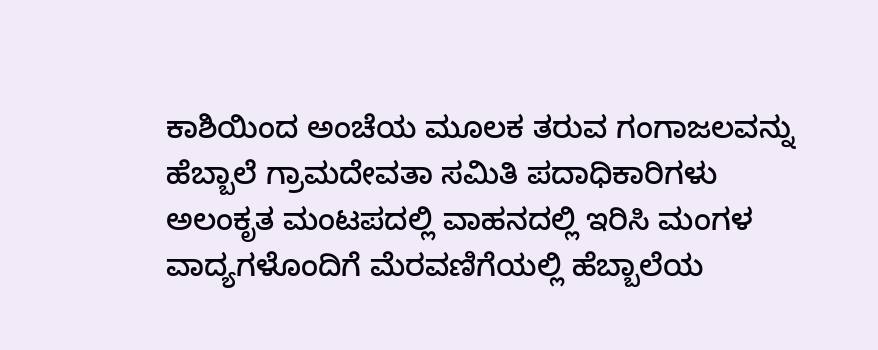ಕಾಶಿಯಿಂದ ಅಂಚೆಯ ಮೂಲಕ ತರುವ ಗಂಗಾಜಲವನ್ನು ಹೆಬ್ಬಾಲೆ ಗ್ರಾಮದೇವತಾ ಸಮಿತಿ ಪದಾಧಿಕಾರಿಗಳು ಅಲಂಕೃತ ಮಂಟಪದಲ್ಲಿ ವಾಹನದಲ್ಲಿ ಇರಿಸಿ ಮಂಗಳ ವಾದ್ಯಗಳೊಂದಿಗೆ ಮೆರವಣಿಗೆಯಲ್ಲಿ ಹೆಬ್ಬಾಲೆಯ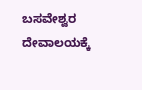ಬಸವೇಶ್ವರ ದೇವಾಲಯಕ್ಕೆ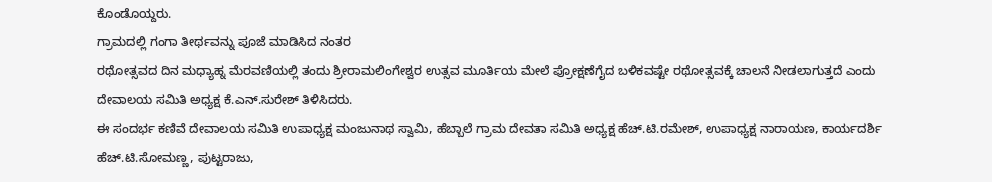ಕೊಂಡೊಯ್ದರು.
ಗ್ರಾಮದಲ್ಲಿ ಗಂಗಾ ತೀರ್ಥವನ್ನು ಪೂಜೆ ಮಾಡಿಸಿದ ನಂತರ
ರಥೋತ್ಸವದ ದಿನ ಮಧ್ಯಾಹ್ನ ಮೆರವಣಿಯಲ್ಲಿ ತಂದು ಶ್ರೀರಾಮಲಿಂಗೇಶ್ವರ ಉತ್ಸವ ಮೂರ್ತಿಯ ಮೇಲೆ ಪ್ರೋಕ್ಷಣೆಗೈದ ಬಳಿಕವಷ್ಟೇ ರಥೋತ್ಸವಕ್ಕೆ ಚಾಲನೆ ನೀಡಲಾಗುತ್ತದೆ ಎಂದು ದೇವಾಲಯ ಸಮಿತಿ ಅಧ್ಯಕ್ಷ ಕೆ.ಎನ್.ಸುರೇಶ್ ತಿಳಿಸಿದರು.
ಈ ಸಂದರ್ಭ ಕಣಿವೆ ದೇವಾಲಯ ಸಮಿತಿ ಉಪಾಧ್ಯಕ್ಷ ಮಂಜುನಾಥ ಸ್ವಾಮಿ, ಹೆಬ್ಬಾಲೆ ಗ್ರಾಮ ದೇವತಾ ಸಮಿತಿ ಅಧ್ಯಕ್ಷ ಹೆಚ್.ಟಿ.ರಮೇಶ್, ಉಪಾಧ್ಯಕ್ಷ ನಾರಾಯಣ, ಕಾರ್ಯದರ್ಶಿ ಹೆಚ್.ಟಿ.ಸೋಮಣ್ಣ, ಪುಟ್ಟರಾಜು,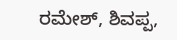ರಮೇಶ್, ಶಿವಪ್ಪ,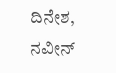ದಿನೇಶ, ನವೀನ್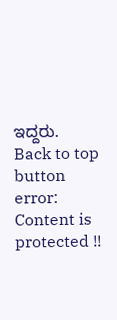ಇದ್ದರು.
Back to top button
error: Content is protected !!